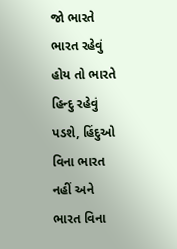જો ભારતે ભારત રહેવું હોય તો ભારતે હિન્દુ રહેવું પડશે, હિંદુઓ વિના ભારત નહીં અને ભારત વિના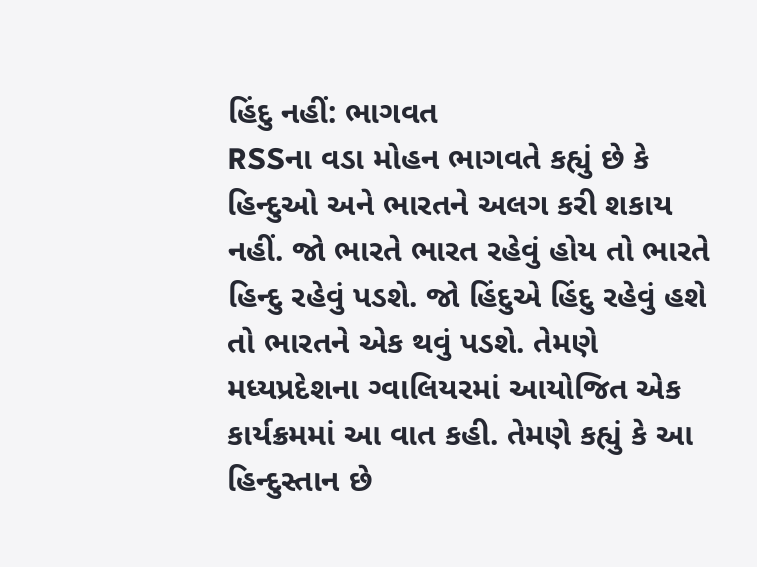હિંદુ નહીં: ભાગવત
RSSના વડા મોહન ભાગવતે કહ્યું છે કે હિન્દુઓ અને ભારતને અલગ કરી શકાય નહીં. જો ભારતે ભારત રહેવું હોય તો ભારતે હિન્દુ રહેવું પડશે. જો હિંદુએ હિંદુ રહેવું હશે તો ભારતને એક થવું પડશે. તેમણે મધ્યપ્રદેશના ગ્વાલિયરમાં આયોજિત એક કાર્યક્રમમાં આ વાત કહી. તેમણે કહ્યું કે આ હિન્દુસ્તાન છે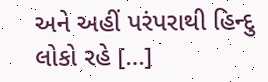અને અહીં પરંપરાથી હિન્દુ લોકો રહે […]